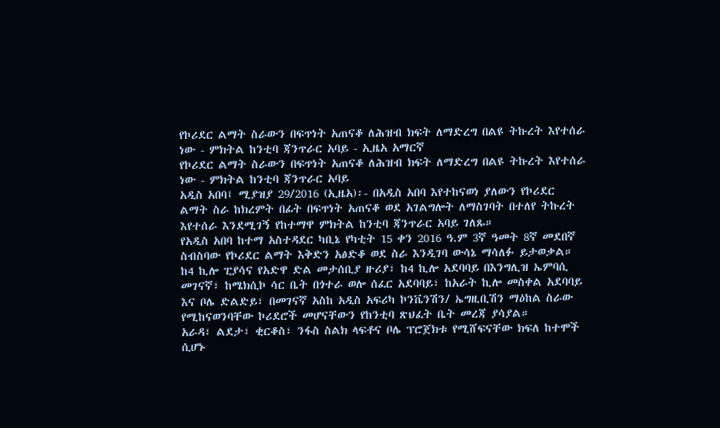የኮሪደር ልማት ስራውን በፍጥነት አጠናቆ ለሕዝብ ክፍት ለማድረግ በልዩ ትኩረት እየተሰራ ነው - ምክትል ከንቲባ ጃንጥራር አባይ - ኢዜአ አማርኛ
የኮሪደር ልማት ስራውን በፍጥነት አጠናቆ ለሕዝብ ክፍት ለማድረግ በልዩ ትኩረት እየተሰራ ነው - ምክትል ከንቲባ ጃንጥራር አባይ
አዲስ አበባ፤ ሚያዝያ 29/2016 (ኢዜአ)፡- በአዲስ አበባ እየተከናወነ ያለውን የኮሪደር ልማት ስራ ከክረምት በፊት በፍጥነት አጠናቆ ወደ አገልግሎት ለማስገባት በተለየ ትኩረት እየተሰራ እንደሚገኝ የከተማዋ ምክትል ከንቲባ ጃንጥራር አባይ ገለጹ።
የአዲስ አበባ ከተማ አስተዳደር ካቢኔ የካቲት 15 ቀን 2016 ዓ.ም 3ኛ ዓመት 8ኛ መደበኛ ስብስባው የኮሪደር ልማት እቅድን አፅድቆ ወደ ስራ እንዲገባ ውሳኔ ማሳለፉ ይታወቃል።
ከ4 ኪሎ ፒያሳና የአድዋ ድል መታሰቢያ ዙሪያ፣ ከ4 ኪሎ አደባባይ በእንግሊዝ ኤምባሲ መገናኛ፣ ከሜክሲኮ ሳር ቤት በጎተራ ወሎ ሰፈር አደባባይ፣ ከአራት ኪሎ መስቀል አደባባይ እና ቦሌ ድልድይ፣ በመገናኛ አስከ አዲስ አፍሪካ ኮንቬንሽን/ ኤግዚቢሽን ማዕከል ስራው የሚከናወንባቸው ኮሪደሮች መሆናቸውን የከንቲባ ጽህፈት ቤት መረጃ ያሳያል።
አራዳ፣ ልደታ፣ ቂርቆስ፣ ንፋስ ስልክ ላፍቶና ቦሌ ፕሮጀክቱ የሚሸፍናቸው ክፍለ ከተሞች ሲሆኑ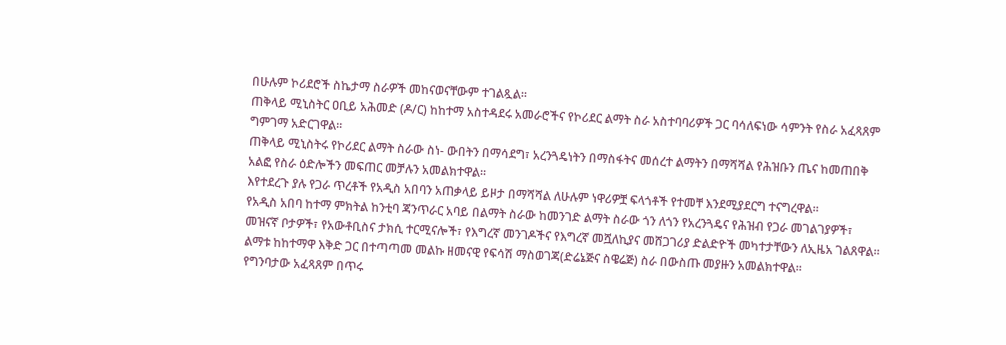በሁሉም ኮሪደሮች ስኬታማ ስራዎች መከናወናቸውም ተገልጿል።
ጠቅላይ ሚኒስትር ዐቢይ አሕመድ (ዶ/ር) ከከተማ አስተዳደሩ አመራሮችና የኮሪደር ልማት ስራ አስተባባሪዎች ጋር ባሳለፍነው ሳምንት የስራ አፈጻጸም ግምገማ አድርገዋል።
ጠቅላይ ሚኒስትሩ የኮሪደር ልማት ስራው ስነ- ውበትን በማሳደግ፣ አረንጓዴነትን በማስፋትና መሰረተ ልማትን በማሻሻል የሕዝቡን ጤና ከመጠበቅ አልፎ የስራ ዕድሎችን መፍጠር መቻሉን አመልክተዋል።
እየተደረጉ ያሉ የጋራ ጥረቶች የአዲስ አበባን አጠቃላይ ይዞታ በማሻሻል ለሁሉም ነዋሪዎቿ ፍላጎቶች የተመቸ እንደሚያደርግ ተናግረዋል።
የአዲስ አበባ ከተማ ምክትል ከንቲባ ጃንጥራር አባይ በልማት ስራው ከመንገድ ልማት ስራው ጎን ለጎን የአረንጓዴና የሕዝብ የጋራ መገልገያዎች፣ መዝናኛ ቦታዎች፣ የአውቶቢስና ታክሲ ተርሚናሎች፣ የእግረኛ መንገዶችና የእግረኛ መሿለኪያና መሸጋገሪያ ድልድዮች መካተታቸውን ለኢዜአ ገልጸዋል።
ልማቱ ከከተማዋ እቅድ ጋር በተጣጣመ መልኩ ዘመናዊ የፍሳሽ ማስወገጃ(ድሬኔጅና ስዌሬጅ) ስራ በውስጡ መያዙን አመልክተዋል።
የግንባታው አፈጻጸም በጥሩ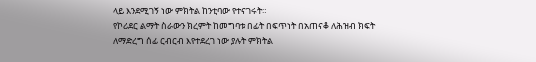ላይ እንደሚገኝ ነው ምክትል ከንቲባው የተናገሩት።
የኮሪደር ልማት ስራውን ክረምት ከመግባቱ በፊት በፍጥነት በአጠናቆ ለሕዝብ ክፍት ለማድረግ ሰፊ ርብርብ እየተደረገ ነው ያሉት ምክትል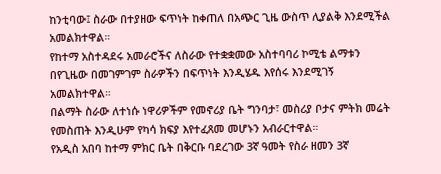ከንቲባው፤ ስራው በተያዘው ፍጥነት ከቀጠለ በአጭር ጊዜ ውስጥ ሊያልቅ እንደሚችል አመልክተዋል።
የከተማ አስተዳደሩ አመራሮችና ለስራው የተቋቋመው አስተባባሪ ኮሚቴ ልማቱን በየጊዜው በመገምገም ስራዎችን በፍጥነት እንዲሄዱ እየሰሩ እንደሚገኝ አመልክተዋል።
በልማት ስራው ለተነሱ ነዋሪዎችም የመኖሪያ ቤት ግንባታ፣ መስሪያ ቦታና ምትክ መሬት የመስጠት እንዲሁም የካሳ ክፍያ እየተፈጸመ መሆኑን አብራርተዋል።
የአዲስ አበባ ከተማ ምክር ቤት በቅርቡ ባደረገው 3ኛ ዓመት የስራ ዘመን 3ኛ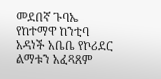መደበኛ ጉባኤ የከተማዋ ከንቲባ አዳነች አቤቤ የኮሪደር ልማቱን አፈጻጸም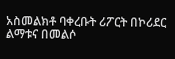አስመልክቶ ባቀረቡት ሪፖርት በኮሪደር ልማቱና በመልሶ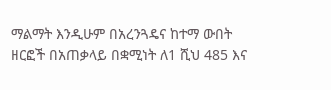ማልማት እንዲሁም በአረንጓዴና ከተማ ውበት ዘርፎች በአጠቃላይ በቋሚነት ለ1 ሺህ 485 እና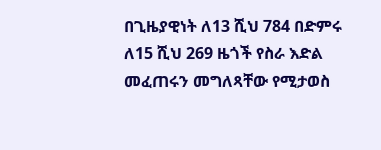በጊዜያዊነት ለ13 ሺህ 784 በድምሩ ለ15 ሺህ 269 ዜጎች የስራ እድል መፈጠሩን መግለጻቸው የሚታወስ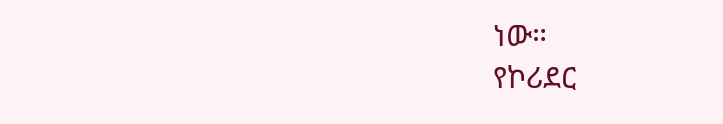ነው።
የኮሪደር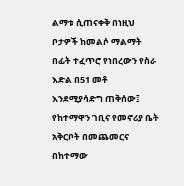ልማቱ ሲጠናቀቅ በነዚህ ቦታዎች ከመልሶ ማልማት በፊት ተፈጥሮ የነበረውን የስራ እድል በ51 መቶ እንደሚያሳድግ ጠቅሰው፤ የከተማዋን ገቢና የመኖሪያ ቤት አቅርቦት በመጨመርና በከተማው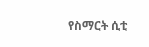የስማርት ሲቲ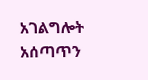አገልግሎት አሰጣጥን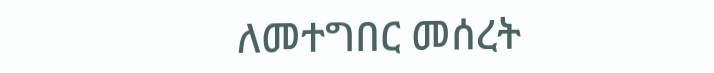ለመተግበር መሰረት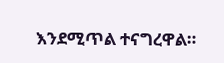እንደሚጥል ተናግረዋል።